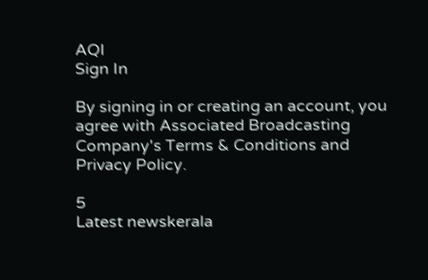AQI
Sign In

By signing in or creating an account, you agree with Associated Broadcasting Company's Terms & Conditions and Privacy Policy.

5
Latest newskerala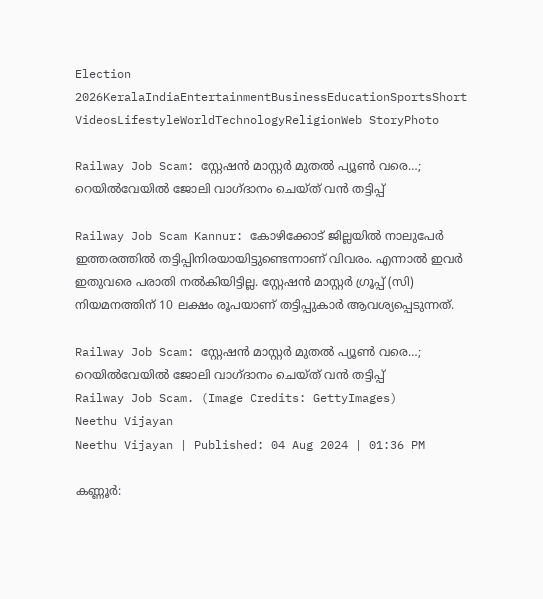Election 2026KeralaIndiaEntertainmentBusinessEducationSportsShort VideosLifestyleWorldTechnologyReligionWeb StoryPhoto

Railway Job Scam: സ്റ്റേഷൻ മാസ്റ്റർ മുതൽ പ്യൂൺ വരെ…; റെയിൽവേയിൽ ജോലി വാഗ്ദാനം ചെയ്ത് വൻ തട്ടിപ്പ്

Railway Job Scam Kannur: കോഴിക്കോട് ജില്ലയിൽ നാലുപേർ ഇത്തരത്തിൽ തട്ടിപ്പിനിരയായിട്ടുണ്ടെന്നാണ് വിവരം. എന്നാൽ ഇവർ ഇതുവരെ പരാതി നൽകിയിട്ടില്ല. സ്റ്റേഷൻ മാസ്റ്റർ ഗ്രൂപ്പ് (സി) നിയമനത്തിന് 10 ലക്ഷം രൂപയാണ് തട്ടിപ്പുകാർ ആവശ്യപ്പെടുന്നത്.

Railway Job Scam: സ്റ്റേഷൻ മാസ്റ്റർ മുതൽ പ്യൂൺ വരെ…; റെയിൽവേയിൽ ജോലി വാഗ്ദാനം ചെയ്ത് വൻ തട്ടിപ്പ്
Railway Job Scam. (Image Credits: GettyImages)
Neethu Vijayan
Neethu Vijayan | Published: 04 Aug 2024 | 01:36 PM

കണ്ണൂർ: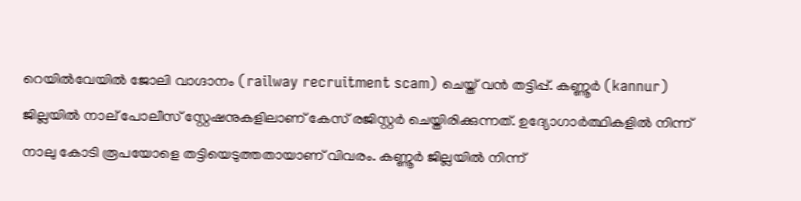റെയിൽവേയിൽ ജോലി വാഗ്ദാനം (railway recruitment scam) ചെയ്ത് വൻ തട്ടിപ്പ്. കണ്ണൂർ (kannur) ജില്ലയിൽ നാല് പോലീസ് സ്റ്റേഷനുകളിലാണ് കേസ് രജിസ്റ്റർ ചെയ്തിരിക്കുന്നത്. ഉദ്യോഗാർത്ഥികളിൽ നിന്ന് നാലു കോടി രൂപയോളെ തട്ടിയെടുത്തതായാണ് വിവരം. കണ്ണൂർ ജില്ലയിൽ നിന്ന്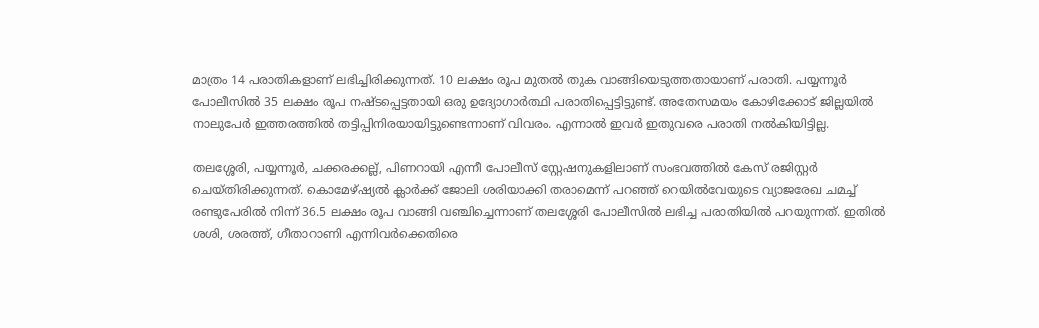മാത്രം 14 പരാതികളാണ് ലഭിച്ചിരിക്കുന്നത്. 10 ലക്ഷം രൂപ മുതൽ തുക വാങ്ങിയെടുത്തതായാണ് പരാതി. പയ്യന്നൂർ പോലീസിൽ 35 ലക്ഷം രൂപ നഷ്ടപ്പെട്ടതായി ഒരു ഉദ്യോഗാർത്ഥി പരാതിപ്പെട്ടിട്ടുണ്ട്. അതേസമയം കോഴിക്കോട് ജില്ലയിൽ നാലുപേർ ഇത്തരത്തിൽ തട്ടിപ്പിനിരയായിട്ടുണ്ടെന്നാണ് വിവരം. എന്നാൽ ഇവർ ഇതുവരെ പരാതി നൽകിയിട്ടില്ല.

തലശ്ശേരി, പയ്യന്നൂർ, ചക്കരക്കല്ല്, പിണറായി എന്നീ പോലീസ് സ്റ്റേഷനുകളിലാണ് സംഭവത്തിൽ കേസ് രജിസ്റ്റർ ചെയ്തിരിക്കുന്നത്. കൊമേഴ്ഷ്യൽ ക്ലാർക്ക് ജോലി ശരിയാക്കി തരാമെന്ന് പറഞ്ഞ് റെയിൽവേയുടെ വ്യാജരേഖ ചമച്ച് രണ്ടുപേരിൽ നിന്ന് 36.5 ലക്ഷം രൂപ വാങ്ങി വഞ്ചിച്ചെന്നാണ് തലശ്ശേരി പോലീസിൽ ലഭിച്ച പരാതിയിൽ പറയുന്നത്. ഇതിൽ ശശി, ശരത്ത്, ഗീതാറാണി എന്നിവർക്കെതിരെ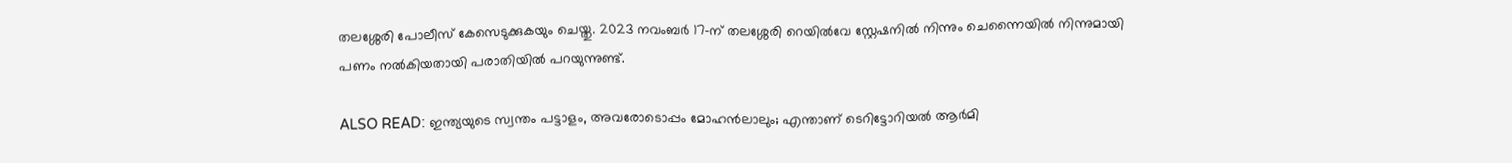തലശ്ശേരി പോലീസ് കേസെടുക്കുകയും ചെയ്തു. 2023 നവംബർ 17-ന് തലശ്ശേരി റെയിൽവേ സ്റ്റേഷനിൽ നിന്നും ചെന്നൈയിൽ നിന്നുമായി പണം നൽകിയതായി പരാതിയിൽ പറയുന്നുണ്ട്.

ALSO READ: ഇന്ത്യയുടെ സ്വന്തം പട്ടാളം, അവരോടൊപ്പം മോഹന്‍ലാലും; എന്താണ് ടെറിട്ടോറിയല്‍ ആര്‍മി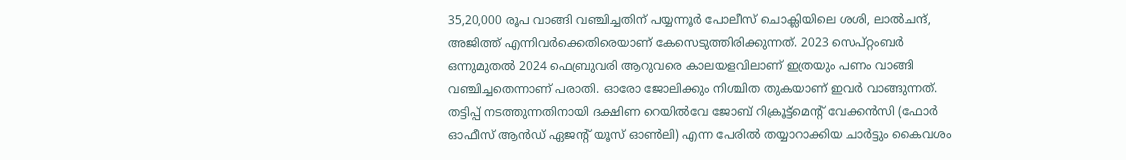35,20,000 രൂപ വാങ്ങി വഞ്ചിച്ചതിന് പയ്യന്നൂർ പോലീസ് ചൊക്ലിയിലെ ശശി, ലാൽചന്ദ്, അജിത്ത് എന്നിവർക്കെതിരെയാണ് കേസെടുത്തിരിക്കുന്നത്. 2023 സെപ്റ്റംബർ ഒന്നുമുതൽ 2024 ഫെബ്രുവരി ആറുവരെ കാലയളവിലാണ് ഇത്രയും പണം വാങ്ങി വഞ്ചിച്ചതെന്നാണ് പരാതി. ഓരോ ജോലിക്കും നിശ്ചിത തുകയാണ് ഇവർ വാങ്ങുന്നത്. തട്ടിപ്പ് നടത്തുന്നതിനായി ദക്ഷിണ റെയിൽവേ ജോബ് റിക്രൂട്ട്മെന്റ് വേക്കൻസി (ഫോർ ഓഫീസ് ആൻഡ് ഏജന്റ് യൂസ് ഓൺലി) എന്ന പേരിൽ തയ്യാറാക്കിയ ചാർട്ടും കൈവശം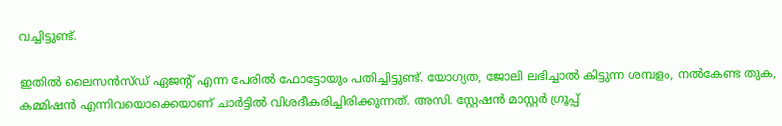വച്ചിട്ടുണ്ട്.

ഇതിൽ ലൈസൻസ്ഡ് ഏജന്റ് എന്ന പേരിൽ ഫോട്ടോയും പതിച്ചിട്ടുണ്ട്. യോഗ്യത, ജോലി ലഭിച്ചാൽ കിട്ടുന്ന ശമ്പളം, നൽകേണ്ട തുക, കമ്മിഷൻ എന്നിവയൊക്കെയാണ് ചാർട്ടിൽ വിശദീകരിച്ചിരിക്കുന്നത്. അസി. സ്റ്റേഷൻ മാസ്റ്റർ ഗ്രൂപ്പ്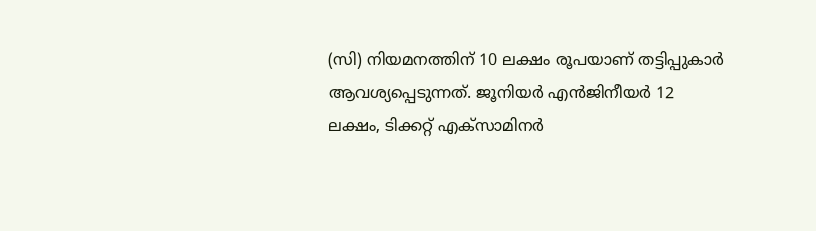(സി) നിയമനത്തിന് 10 ലക്ഷം രൂപയാണ് തട്ടിപ്പുകാർ ആവശ്യപ്പെടുന്നത്. ജൂനിയർ എൻജിനീയർ 12 ലക്ഷം, ടിക്കറ്റ് എക്‌സാമിനർ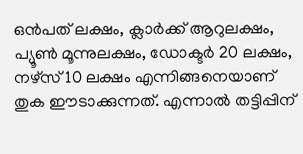ഒൻപത് ലക്ഷം, ക്ലാർക്ക് ആറുലക്ഷം, പ്യൂൺ മൂന്നുലക്ഷം, ഡോക്ടർ 20 ലക്ഷം, നഴ്സ് 10 ലക്ഷം എന്നിങ്ങനെയാണ് തുക ഈടാക്കുന്നത്. എന്നാൽ തട്ടിപ്പിന്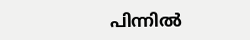പിന്നിൽ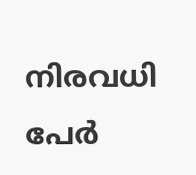നിരവധി പേർ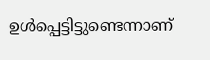ഉൾപ്പെട്ടിട്ടുണ്ടെന്നാണ്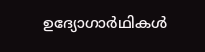ഉദ്യോഗാർഥികൾ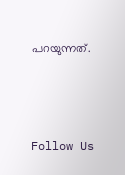പറയുന്നത്.



Follow Us